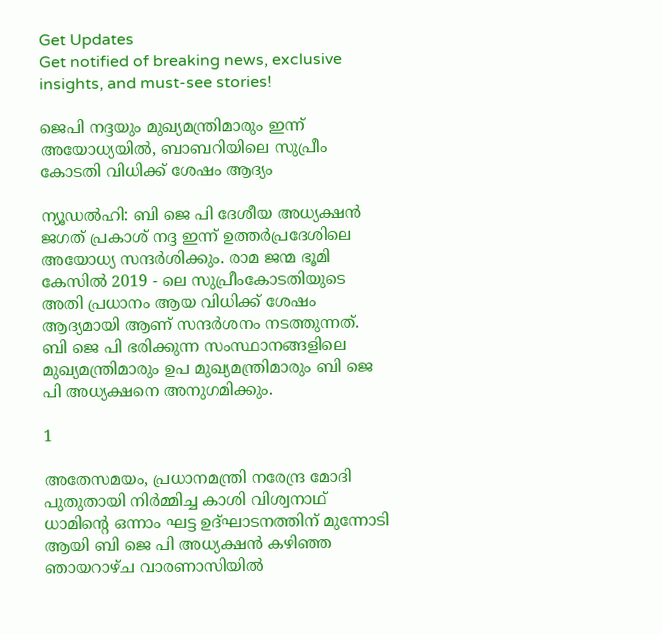Get Updates
Get notified of breaking news, exclusive insights, and must-see stories!

ജെപി നദ്ദയും മുഖ്യമന്ത്രിമാരും ഇന്ന് അയോധ്യയിൽ, ബാബറിയിലെ സുപ്രീം കോടതി വിധിക്ക് ശേഷം ആദ്യം

ന്യൂഡൽഹി: ബി ജെ പി ദേശീയ അധ്യക്ഷൻ ജഗത് പ്രകാശ് നദ്ദ ഇന്ന് ഉത്തർപ്രദേശിലെ അയോധ്യ സന്ദർശിക്കും. രാമ ജന്മ ഭൂമി കേസിൽ 2019 - ലെ സുപ്രീംകോടതിയുടെ അതി പ്രധാനം ആയ വിധിക്ക് ശേഷം ആദ്യമായി ആണ് സന്ദർശനം നടത്തുന്നത്.
ബി ജെ പി ഭരിക്കുന്ന സംസ്ഥാനങ്ങളിലെ മുഖ്യമന്ത്രിമാരും ഉപ മുഖ്യമന്ത്രിമാരും ബി ജെ പി അധ്യക്ഷനെ അനുഗമിക്കും.

1

അതേസമയം, പ്രധാനമന്ത്രി നരേന്ദ്ര മോദി പുതുതായി നിർമ്മിച്ച കാശി വിശ്വനാഥ് ധാമിന്റെ ഒന്നാം ഘട്ട ഉദ്ഘാടനത്തിന് മുന്നോടി ആയി ബി ജെ പി അധ്യക്ഷൻ കഴിഞ്ഞ ഞായറാഴ്ച വാരണാസിയിൽ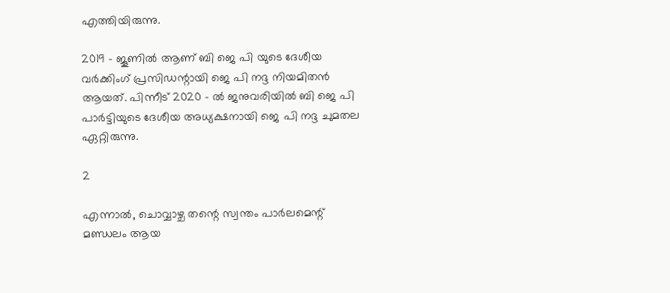എത്തിയിരുന്നു.

2019 - ജൂണിൽ ആണ് ബി ജെ പി യുടെ ദേശീയ വർക്കിംഗ് പ്രസിഡന്റായി ജെ പി നദ്ദ നിയമിതൻ ആയത്. പിന്നീട് 2020 - ൽ ജനുവരിയിൽ ബി ജെ പി പാർട്ടിയുടെ ദേശീയ അധ്യക്ഷനായി ജെ പി നദ്ദ ചുമതല ഏറ്റിരുന്നു.

2

എന്നാൽ, ചൊവ്വാഴ്ച തന്റെ സ്വന്തം പാർലമെന്റ് മണ്ഡലം ആയ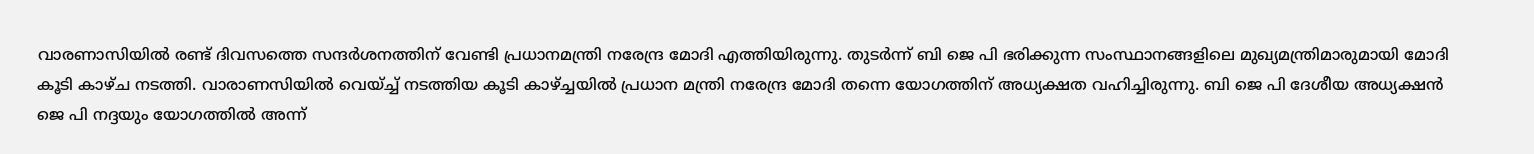വാരണാസിയിൽ രണ്ട് ദിവസത്തെ സന്ദർശനത്തിന് വേണ്ടി പ്രധാനമന്ത്രി നരേന്ദ്ര മോദി എത്തിയിരുന്നു. തുടർന്ന് ബി ജെ പി ഭരിക്കുന്ന സംസ്ഥാനങ്ങളിലെ മുഖ്യമന്ത്രിമാരുമായി മോദി കൂടി കാഴ്ച നടത്തി. വാരാണസിയിൽ വെയ്ച്ച് നടത്തിയ കൂടി കാഴ്ച്ചയിൽ പ്രധാന മന്ത്രി നരേന്ദ്ര മോദി തന്നെ യോഗത്തിന് അധ്യക്ഷത വഹിച്ചിരുന്നു. ബി ജെ പി ദേശീയ അധ്യക്ഷൻ ജെ പി നദ്ദയും യോഗത്തിൽ അന്ന്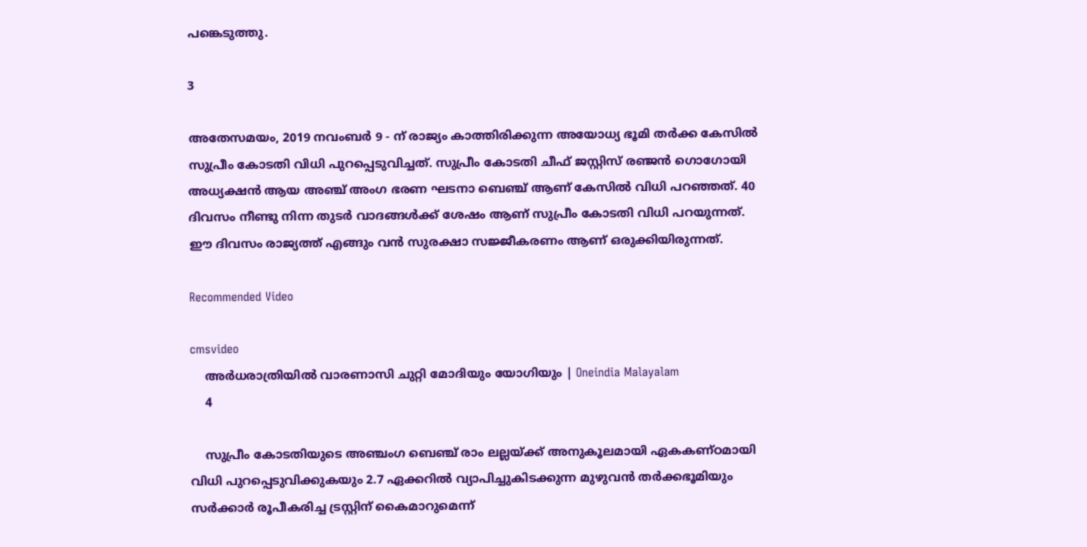പങ്കെടുത്തു.

3

അതേസമയം, 2019 നവംബർ 9 - ന് രാജ്യം കാത്തിരിക്കുന്ന അയോധ്യ ഭൂമി തർക്ക കേസിൽ സുപ്രീം കോടതി വിധി പുറപ്പെടുവിച്ചത്. സുപ്രീം കോടതി ചീഫ് ജസ്റ്റിസ് രഞ്ജൻ ഗൊഗോയി അധ്യക്ഷൻ ആയ അഞ്ച് അംഗ ഭരണ ഘടനാ ബെഞ്ച് ആണ് കേസിൽ വിധി പറഞ്ഞത്. 40 ദിവസം നീണ്ടു നിന്ന തുടർ വാദങ്ങള്‍ക്ക് ശേഷം ആണ് സുപ്രീം കോടതി വിധി പറയുന്നത്. ഈ ദിവസം രാജ്യത്ത് എങ്ങും വന്‍ സുരക്ഷാ സജ്ജീകരണം ആണ് ഒരുക്കിയിരുന്നത്.

Recommended Video

cmsvideo
    അര്‍ധരാത്രിയില്‍ വാരണാസി ചുറ്റി മോദിയും യോഗിയും | Oneindia Malayalam
    4

    സുപ്രീം കോടതിയുടെ അഞ്ചംഗ ബെഞ്ച് രാം ലല്ലയ്ക്ക് അനുകൂലമായി ഏകകണ്ഠമായി വിധി പുറപ്പെടുവിക്കുകയും 2.7 ഏക്കറിൽ വ്യാപിച്ചുകിടക്കുന്ന മുഴുവൻ തർക്കഭൂമിയും സർക്കാർ രൂപീകരിച്ച ട്രസ്റ്റിന് കൈമാറുമെന്ന്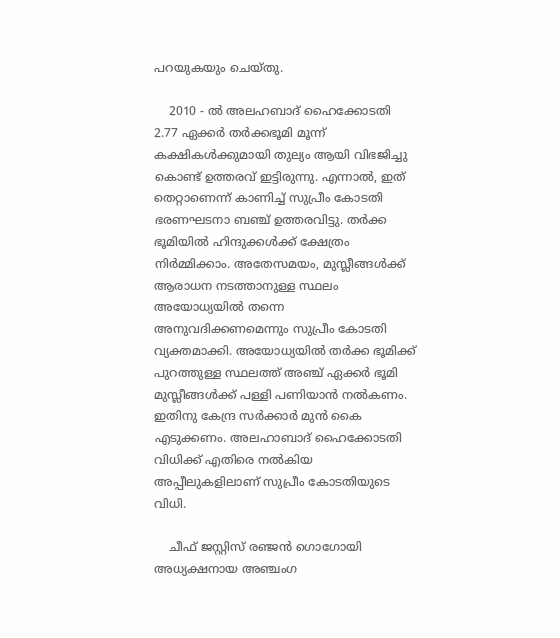പറയുകയും ചെയ്തു.

    2010 - ല്‍ അലഹബാദ് ഹൈക്കോടതി 2.77 ഏക്കര്‍ തര്‍ക്കഭൂമി മൂന്ന് കക്ഷികള്‍ക്കുമായി തുല്യം ആയി വിഭജിച്ചു കൊണ്ട് ഉത്തരവ് ഇട്ടിരുന്നു. എന്നാൽ, ഇത് തെറ്റാണെന്ന് കാണിച്ച് സുപ്രീം കോടതി ഭരണഘടനാ ബഞ്ച് ഉത്തരവിട്ടു. തർക്ക ഭൂമിയിൽ ഹിന്ദുക്കൾക്ക് ക്ഷേത്രം നിർമ്മിക്കാം. അതേസമയം, മുസ്ലീങ്ങൾക്ക് ആരാധന നടത്താനുള്ള സ്ഥലം അയോധ്യയിൽ തന്നെ അനുവദിക്കണമെന്നും സുപ്രീം കോടതി വ്യക്തമാക്കി. അയോധ്യയിൽ തർക്ക ഭൂമിക്ക് പുറത്തുള്ള സ്ഥലത്ത് അഞ്ച് ഏക്കർ ഭൂമി മുസ്ലീങ്ങൾക്ക് പള്ളി പണിയാൻ നൽകണം. ഇതിനു കേന്ദ്ര സർക്കാർ മുൻ കൈ എടുക്കണം. അലഹാബാദ് ഹൈക്കോടതി വിധിക്ക് എതിരെ നൽകിയ അപ്പീലുകളിലാണ് സുപ്രീം കോടതിയുടെ വിധി.

    ചീഫ് ജസ്റ്റിസ് രഞ്ജന്‍ ഗൊഗോയി അധ്യക്ഷനായ അഞ്ചംഗ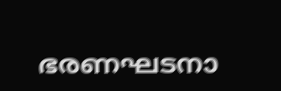ഭരണഘടനാ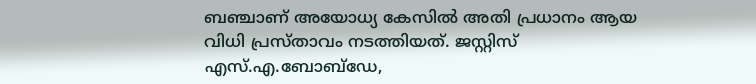ബഞ്ചാണ് അയോധ്യ കേസില്‍ അതി പ്രധാനം ആയ വിധി പ്രസ്താവം നടത്തിയത്. ജസ്റ്റിസ് എസ്.എ.ബോബ്‌ഡേ,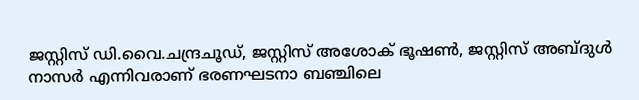ജസ്റ്റിസ് ഡി.വൈ.ചന്ദ്രചൂഡ്, ജസ്റ്റിസ് അശോക് ഭൂഷണ്‍, ജസ്റ്റിസ് അബ്ദുള്‍ നാസര്‍ എന്നിവരാണ് ഭരണഘടനാ ബഞ്ചിലെ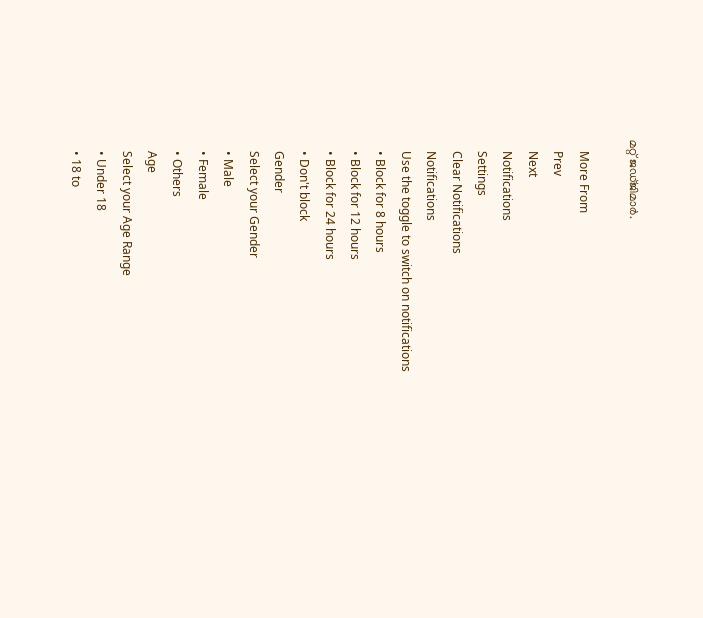മറ്റ് ജഡ്ജിമാര്‍.

    More From
    Prev
    Next
    Notifications
    Settings
    Clear Notifications
    Notifications
    Use the toggle to switch on notifications
    • Block for 8 hours
    • Block for 12 hours
    • Block for 24 hours
    • Don't block
    Gender
    Select your Gender
    • Male
    • Female
    • Others
    Age
    Select your Age Range
    • Under 18
    • 18 to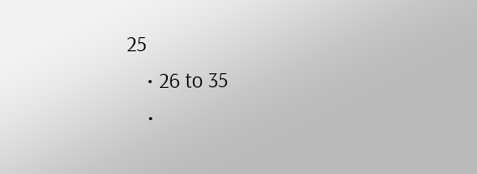25
    • 26 to 35
    •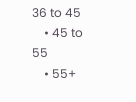36 to 45
    • 45 to 55
    • 55+